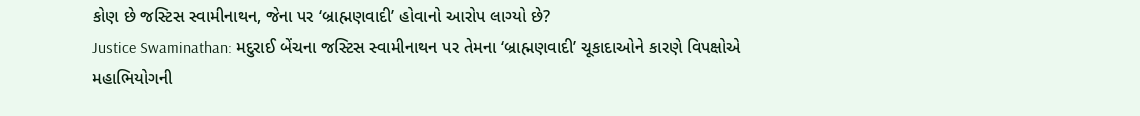કોણ છે જસ્ટિસ સ્વામીનાથન, જેના પર ‘બ્રાહ્મણવાદી’ હોવાનો આરોપ લાગ્યો છે?
Justice Swaminathan: મદુરાઈ બેંચના જસ્ટિસ સ્વામીનાથન પર તેમના ‘બ્રાહ્મણવાદી’ ચૂકાદાઓને કારણે વિપક્ષોએ મહાભિયોગની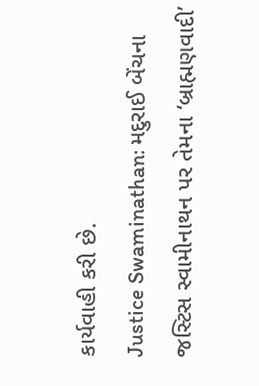કાર્યવાહી કરી છે.
Justice Swaminathan: મદુરાઈ બેંચના જસ્ટિસ સ્વામીનાથન પર તેમના ‘બ્રાહ્મણવાદી’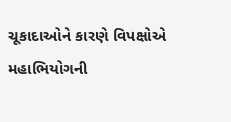ચૂકાદાઓને કારણે વિપક્ષોએ મહાભિયોગની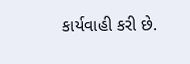કાર્યવાહી કરી છે.